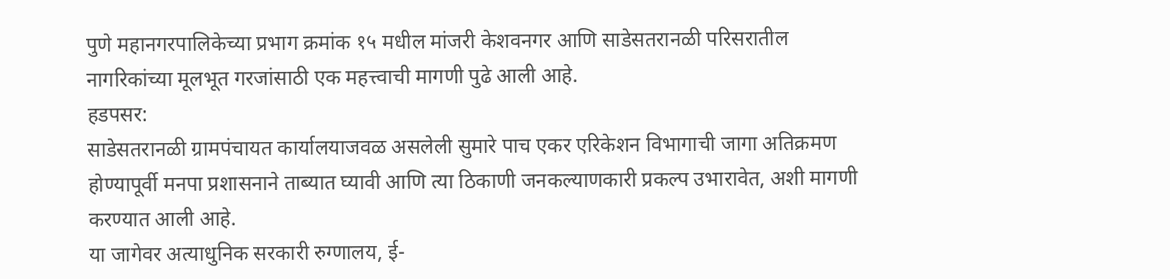पुणे महानगरपालिकेच्या प्रभाग क्रमांक १५ मधील मांजरी केशवनगर आणि साडेसतरानळी परिसरातील नागरिकांच्या मूलभूत गरजांसाठी एक महत्त्वाची मागणी पुढे आली आहे.
हडपसर:
साडेसतरानळी ग्रामपंचायत कार्यालयाजवळ असलेली सुमारे पाच एकर एरिकेशन विभागाची जागा अतिक्रमण होण्यापूर्वी मनपा प्रशासनाने ताब्यात घ्यावी आणि त्या ठिकाणी जनकल्याणकारी प्रकल्प उभारावेत, अशी मागणी करण्यात आली आहे.
या जागेवर अत्याधुनिक सरकारी रुग्णालय, ई-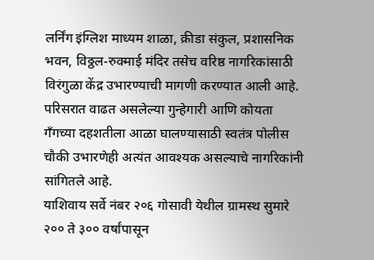लर्निंग इंग्लिश माध्यम शाळा, क्रीडा संकुल, प्रशासनिक भवन, विठ्ठल-रुक्माई मंदिर तसेच वरिष्ठ नागरिकांसाठी विरंगुळा केंद्र उभारण्याची मागणी करण्यात आली आहे.
परिसरात वाढत असलेल्या गुन्हेगारी आणि कोयता गँगच्या दहशतीला आळा घालण्यासाठी स्वतंत्र पोलीस चौकी उभारणेही अत्यंत आवश्यक असल्याचे नागरिकांनी सांगितले आहे.
याशिवाय सर्वे नंबर २०६ गोसावी येथील ग्रामस्थ सुमारे २०० ते ३०० वर्षांपासून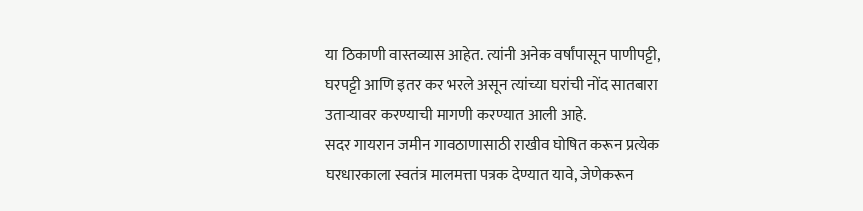या ठिकाणी वास्तव्यास आहेत. त्यांनी अनेक वर्षांपासून पाणीपट्टी, घरपट्टी आणि इतर कर भरले असून त्यांच्या घरांची नोंद सातबारा उताऱ्यावर करण्याची मागणी करण्यात आली आहे.
सदर गायरान जमीन गावठाणासाठी राखीव घोषित करून प्रत्येक घरधारकाला स्वतंत्र मालमत्ता पत्रक देण्यात यावे, जेणेकरून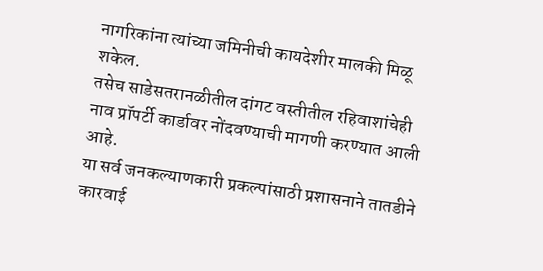नागरिकांना त्यांच्या जमिनीची कायदेशीर मालकी मिळू शकेल.
तसेच साडेसतरानळीतील दांगट वस्तीतील रहिवाशांचेही नाव प्रॉपर्टी कार्डावर नोंदवण्याची मागणी करण्यात आली आहे.
या सर्व जनकल्याणकारी प्रकल्पांसाठी प्रशासनाने तातडीने कारवाई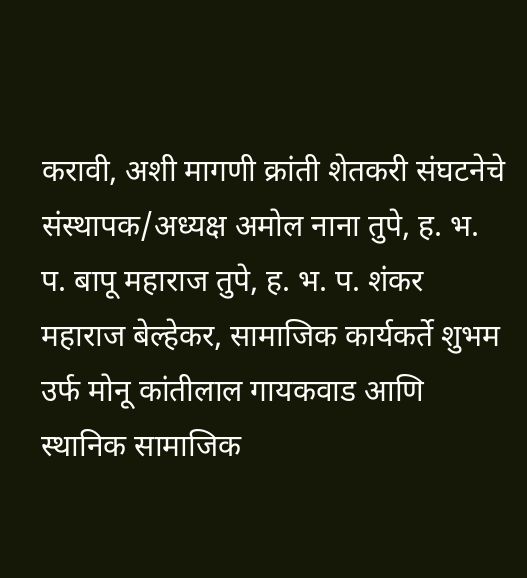करावी, अशी मागणी क्रांती शेतकरी संघटनेचे संस्थापक/अध्यक्ष अमोल नाना तुपे, ह. भ. प. बापू महाराज तुपे, ह. भ. प. शंकर महाराज बेल्हेकर, सामाजिक कार्यकर्ते शुभम उर्फ मोनू कांतीलाल गायकवाड आणि स्थानिक सामाजिक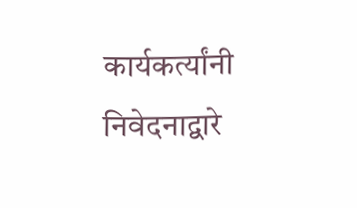कार्यकर्त्यांनी निवेदनाद्वारे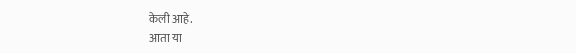केली आहे.
आता या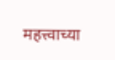महत्त्वाच्या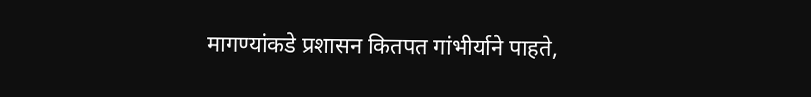मागण्यांकडे प्रशासन कितपत गांभीर्याने पाहते,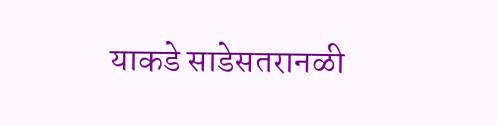याकडे साडेसतरानळी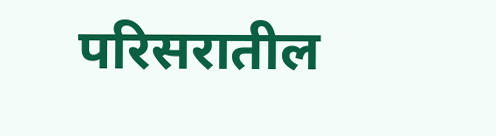परिसरातील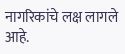नागरिकांचे लक्ष लागले आहे.